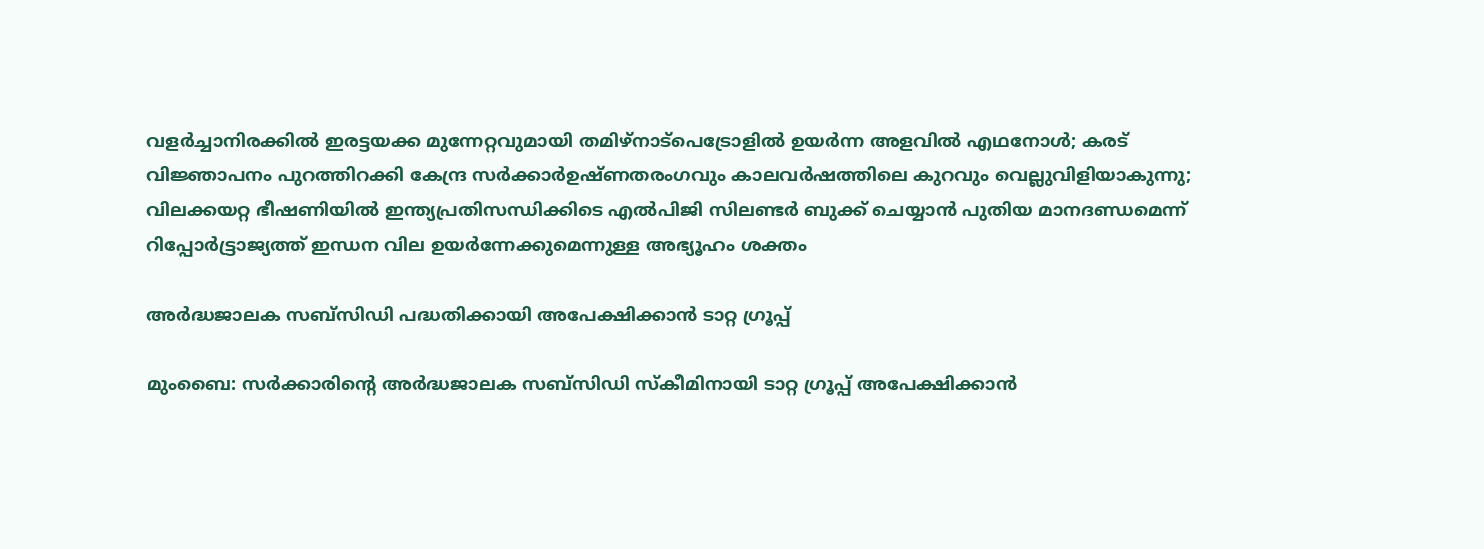വളർച്ചാനിരക്കിൽ ഇരട്ടയക്ക മുന്നേറ്റവുമായി തമിഴ്നാട്പെട്രോളിൽ ഉയർന്ന അളവിൽ എഥനോൾ; കരട് വിജ്ഞാപനം പുറത്തിറക്കി കേന്ദ്ര സർക്കാർഉഷ്ണതരംഗവും കാലവർഷത്തിലെ കുറവും വെല്ലുവിളിയാകുന്നു; വിലക്കയറ്റ ഭീഷണിയില്‍ ഇന്ത്യപ്രതിസന്ധിക്കിടെ എൽപിജി സിലണ്ടർ ബുക്ക് ചെയ്യാൻ പുതിയ മാനദണ്ഡമെന്ന് റിപ്പോര്‍ട്ട്രാജ്യത്ത് ഇന്ധന വില ഉയർന്നേക്കുമെന്നുള്ള അഭ്യൂഹം ശക്തം

അർദ്ധജാലക സബ്‌സിഡി പദ്ധതിക്കായി അപേക്ഷിക്കാൻ ടാറ്റ ഗ്രൂപ്പ്

മുംബൈ: സർക്കാരിന്റെ അർദ്ധജാലക സബ്‌സിഡി സ്കീമിനായി ടാറ്റ ഗ്രൂപ്പ് അപേക്ഷിക്കാൻ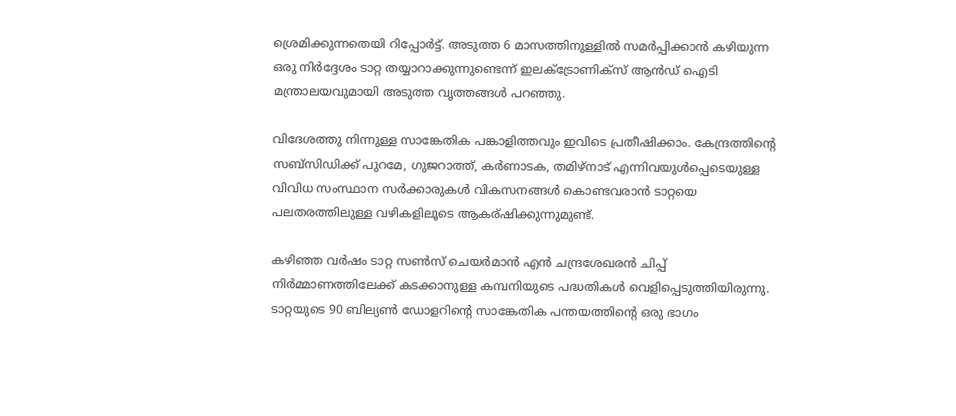ശ്രെമിക്കുന്നതെയി റിപ്പോർട്ട്. അടുത്ത 6 മാസത്തിനുള്ളിൽ സമർപ്പിക്കാൻ കഴിയുന്ന ഒരു നിർദ്ദേശം ടാറ്റ തയ്യാറാക്കുന്നുണ്ടെന്ന് ഇലക്ട്രോണിക്സ് ആൻഡ് ഐടി മന്ത്രാലയവുമായി അടുത്ത വൃത്തങ്ങൾ പറഞ്ഞു.

വിദേശത്തു നിന്നുള്ള സാങ്കേതിക പങ്കാളിത്തവും ഇവിടെ പ്രതീഷിക്കാം. കേന്ദ്രത്തിന്റെ സബ്‌സിഡിക്ക് പുറമേ, ഗുജറാത്ത്, കർണാടക, തമിഴ്‌നാട് എന്നിവയുൾപ്പെടെയുള്ള വിവിധ സംസ്ഥാന സർക്കാരുകൾ വികസനങ്ങൾ കൊണ്ടവരാൻ ടാറ്റയെ പലതരത്തിലുള്ള വഴികളിലൂടെ ആകര്ഷിക്കുന്നുമുണ്ട്.

കഴിഞ്ഞ വർഷം ടാറ്റ സൺസ് ചെയർമാൻ എൻ ചന്ദ്രശേഖരൻ ചിപ്പ് നിർമ്മാണത്തിലേക്ക് കടക്കാനുള്ള കമ്പനിയുടെ പദ്ധതികൾ വെളിപ്പെടുത്തിയിരുന്നു. ടാറ്റയുടെ 90 ബില്യൺ ഡോളറിന്റെ സാങ്കേതിക പന്തയത്തിന്റെ ഒരു ഭാഗം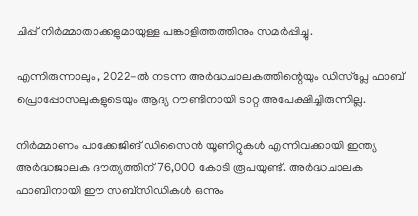ചിപ്പ് നിർമ്മാതാക്കളുമായുള്ള പങ്കാളിത്തത്തിനും സമർപ്പിച്ചു.

എന്നിരുന്നാലും, 2022-ൽ നടന്ന അർദ്ധചാലകത്തിന്റെയും ഡിസ്പ്ലേ ഫാബ് പ്രൊപ്പോസലുകളുടെയും ആദ്യ റൗണ്ടിനായി ടാറ്റ അപേക്ഷിച്ചിരുന്നില്ല.

നിർമ്മാണം പാക്കേജിങ് ഡിസൈൻ യൂണിറ്റുകൾ എന്നിവക്കായി ഇന്ത്യ അർദ്ധജാലക ദൗത്യത്തിന് 76,000 കോടി രൂപയുണ്ട്. അർദ്ധചാലക ഫാബിനായി ഈ സബ്‌സിഡികൾ ഒന്നും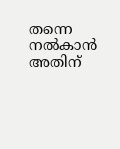തന്നെ നൽകാൻ അതിന്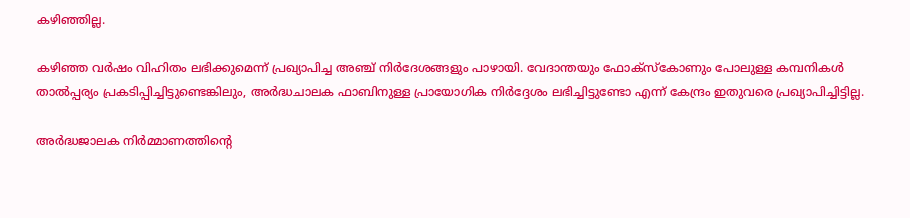കഴിഞ്ഞില്ല.

കഴിഞ്ഞ വർഷം വിഹിതം ലഭിക്കുമെന്ന് പ്രഖ്യാപിച്ച അഞ്ച് നിർദേശങ്ങളും പാഴായി. വേദാന്തയും ഫോക്‌സ്‌കോണും പോലുള്ള കമ്പനികൾ താൽപ്പര്യം പ്രകടിപ്പിച്ചിട്ടുണ്ടെങ്കിലും, അർദ്ധചാലക ഫാബിനുള്ള പ്രായോഗിക നിർദ്ദേശം ലഭിച്ചിട്ടുണ്ടോ എന്ന് കേന്ദ്രം ഇതുവരെ പ്രഖ്യാപിച്ചിട്ടില്ല.

അർദ്ധജാലക നിർമ്മാണത്തിന്റെ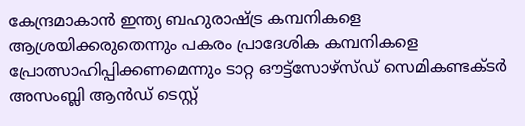കേന്ദ്രമാകാൻ ഇന്ത്യ ബഹുരാഷ്ട്ര കമ്പനികളെ ആശ്രയിക്കരുതെന്നും പകരം പ്രാദേശിക കമ്പനികളെ പ്രോത്സാഹിപ്പിക്കണമെന്നും ടാറ്റ ഔട്ട്‌സോഴ്‌സ്ഡ് സെമികണ്ടക്ടർ അസംബ്ലി ആൻഡ് ടെസ്റ്റ്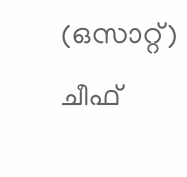(ഒസാറ്റ്) ചീഫ്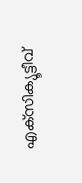എക്‌സിക്യൂട്ടീവ്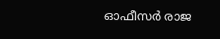ഓഫീസർ രാജ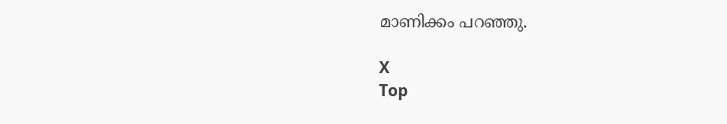മാണിക്കം പറഞ്ഞു.

X
Top